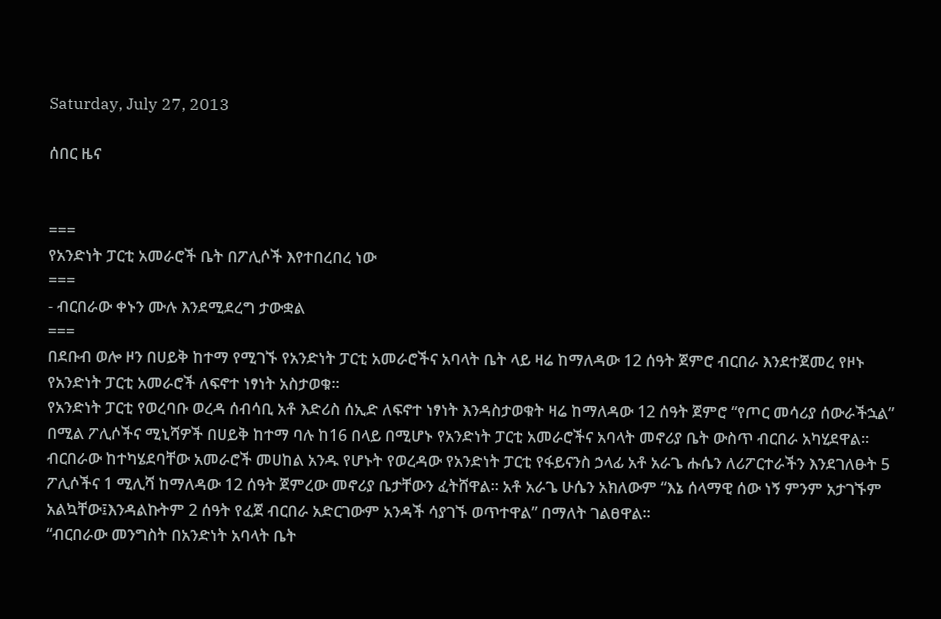Saturday, July 27, 2013

ሰበር ዜና


===
የአንድነት ፓርቲ አመራሮች ቤት በፖሊሶች እየተበረበረ ነው
===
- ብርበራው ቀኑን ሙሉ እንደሚደረግ ታውቋል
===
በደቡብ ወሎ ዞን በሀይቅ ከተማ የሚገኙ የአንድነት ፓርቲ አመራሮችና አባላት ቤት ላይ ዛሬ ከማለዳው 12 ሰዓት ጀምሮ ብርበራ እንደተጀመረ የዞኑ የአንድነት ፓርቲ አመራሮች ለፍኖተ ነፃነት አስታወቁ፡፡
የአንድነት ፓርቲ የወረባቡ ወረዳ ሰብሳቢ አቶ እድሪስ ሰኢድ ለፍኖተ ነፃነት እንዳስታወቁት ዛሬ ከማለዳው 12 ሰዓት ጀምሮ “የጦር መሳሪያ ሰውራችኋል” በሚል ፖሊሶችና ሚኒሻዎች በሀይቅ ከተማ ባሉ ከ16 በላይ በሚሆኑ የአንድነት ፓርቲ አመራሮችና አባላት መኖሪያ ቤት ውስጥ ብርበራ አካሂደዋል፡፡ ብርበራው ከተካሄደባቸው አመራሮች መሀከል አንዱ የሆኑት የወረዳው የአንድነት ፓርቲ የፋይናንስ ኃላፊ አቶ አራጌ ሑሴን ለሪፖርተራችን እንደገለፁት 5 ፖሊሶችና 1 ሚሊሻ ከማለዳው 12 ሰዓት ጀምረው መኖሪያ ቤታቸውን ፈትሸዋል፡፡ አቶ አራጌ ሁሴን አክለውም “እኔ ሰላማዊ ሰው ነኝ ምንም አታገኙም አልኳቸው፤እንዳልኩትም 2 ሰዓት የፈጀ ብርበራ አድርገውም አንዳች ሳያገኙ ወጥተዋል” በማለት ገልፀዋል፡፡
“ብርበራው መንግስት በአንድነት አባላት ቤት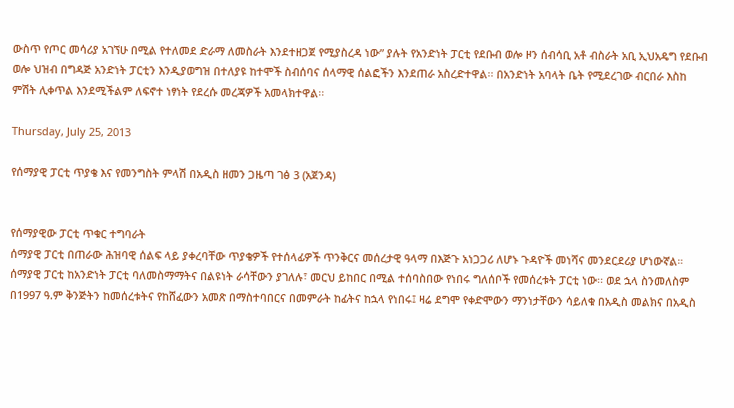ውስጥ የጦር መሳሪያ አገኘሁ በሚል የተለመደ ድራማ ለመስራት እንደተዘጋጀ የሚያስረዳ ነው” ያሉት የአንድነት ፓርቲ የደቡብ ወሎ ዞን ሰብሳቢ አቶ ብስራት አቢ ኢህአዴግ የደቡብ ወሎ ህዝብ በግዳጅ አንድነት ፓርቲን እንዲያወግዝ በተለያዩ ከተሞች ስብሰባና ሰላማዊ ሰልፎችን እንደጠራ አስረድተዋል፡፡ በአንድነት አባላት ቤት የሚደረገው ብርበራ እስከ ምሽት ሊቀጥል እንደሚችልም ለፍኖተ ነፃነት የደረሱ መረጃዎች አመላክተዋል፡፡

Thursday, July 25, 2013

የሰማያዊ ፓርቲ ጥያቄ እና የመንግስት ምላሽ በአዲስ ዘመን ጋዜጣ ገፅ 3 (አጀንዳ)


የሰማያዊው ፓርቲ ጥቁር ተግባራት
ሰማያዊ ፓርቲ በጠራው ሕዝባዊ ሰልፍ ላይ ያቀረባቸው ጥያቄዎች የተሰላፊዎች ጥንቅርና መሰረታዊ ዓላማ በእጅጉ አነጋጋሪ ለሆኑ ጉዳዮች መነሻና መንደርደሪያ ሆነውኛል።
ሰማያዊ ፓርቲ ከአንድነት ፓርቲ ባለመስማማትና በልዩነት ራሳቸውን ያገለሉ፣ መርህ ይከበር በሚል ተሰባስበው የነበሩ ግለሰቦች የመሰረቱት ፓርቲ ነው፡፡ ወደ ኋላ ስንመለስም በ1997 ዓ.ም ቅንጅትን ከመሰረቱትና የከሸፈውን አመጽ በማስተባበርና በመምራት ከፊትና ከኋላ የነበሩ፤ ዛሬ ደግሞ የቀድሞውን ማንነታቸውን ሳይለቁ በአዲስ መልክና በአዲስ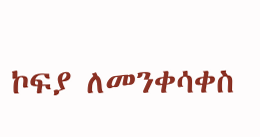ኮፍያ ለመንቀሳቀስ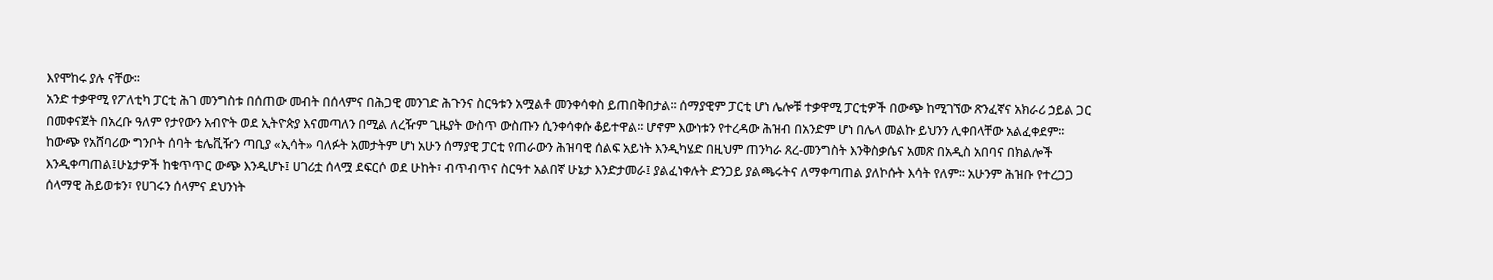እየሞከሩ ያሉ ናቸው፡፡
አንድ ተቃዋሚ የፖለቲካ ፓርቲ ሕገ መንግስቱ በሰጠው መብት በሰላምና በሕጋዊ መንገድ ሕጉንና ስርዓቱን አሟልቶ መንቀሳቀስ ይጠበቅበታል፡፡ ሰማያዊም ፓርቲ ሆነ ሌሎቹ ተቃዋሚ ፓርቲዎች በውጭ ከሚገኘው ጽንፈኛና አክራሪ ኃይል ጋር በመቀናጀት በአረቡ ዓለም የታየውን አብዮት ወደ ኢትዮጵያ እናመጣለን በሚል ለረዥም ጊዜያት ውስጥ ውስጡን ሲንቀሳቀሱ ቆይተዋል፡፡ ሆኖም እውነቱን የተረዳው ሕዝብ በአንድም ሆነ በሌላ መልኩ ይህንን ሊቀበላቸው አልፈቀደም፡፡
ከውጭ የአሸባሪው ግንቦት ሰባት ቴሌቪዥን ጣቢያ «ኢሳት» ባለፉት አመታትም ሆነ አሁን ሰማያዊ ፓርቲ የጠራውን ሕዝባዊ ሰልፍ አይነት እንዲካሄድ በዚህም ጠንካራ ጸረ-መንግስት እንቅስቃሴና አመጽ በአዲስ አበባና በክልሎች እንዲቀጣጠል፤ሁኔታዎች ከቁጥጥር ውጭ እንዲሆኑ፤ ሀገሪቷ ሰላሟ ደፍርሶ ወደ ሁከት፣ ብጥብጥና ስርዓተ አልበኛ ሁኔታ እንድታመራ፤ ያልፈነቀሉት ድንጋይ ያልጫሩትና ለማቀጣጠል ያለኮሱት እሳት የለም፡፡ አሁንም ሕዝቡ የተረጋጋ ሰላማዊ ሕይወቱን፣ የሀገሩን ሰላምና ደህንነት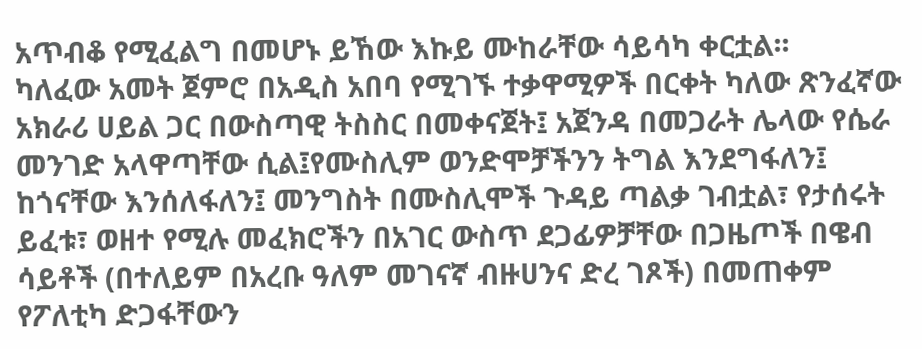አጥብቆ የሚፈልግ በመሆኑ ይኸው እኩይ ሙከራቸው ሳይሳካ ቀርቷል፡፡
ካለፈው አመት ጀምሮ በአዲስ አበባ የሚገኙ ተቃዋሚዎች በርቀት ካለው ጽንፈኛው አክራሪ ሀይል ጋር በውስጣዊ ትስስር በመቀናጀት፤ አጀንዳ በመጋራት ሌላው የሴራ መንገድ አላዋጣቸው ሲል፤የሙስሊም ወንድሞቻችንን ትግል እንደግፋለን፤ ከጎናቸው እንሰለፋለን፤ መንግስት በሙስሊሞች ጉዳይ ጣልቃ ገብቷል፣ የታሰሩት ይፈቱ፣ ወዘተ የሚሉ መፈክሮችን በአገር ውስጥ ደጋፊዎቻቸው በጋዜጦች በዌብ ሳይቶች (በተለይም በአረቡ ዓለም መገናኛ ብዙሀንና ድረ ገጾች) በመጠቀም የፖለቲካ ድጋፋቸውን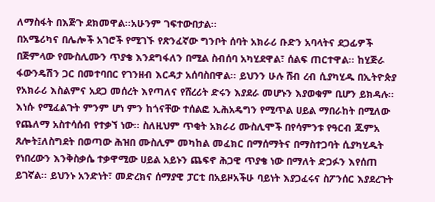ለማስፋት በእጅጉ ደክመዋል፡፡አሁንም ገፍተውበታል፡፡
በአሜሪካና በሌሎች አገሮች የሚገኙ የጽንፈኛው ግንቦት ሰባት አክራሪ ቡድን አባላትና ደጋፊዎች በጅምላው የሙስሊሙን ጥያቄ እንደግፋለን በሚል ስብሰባ አካሂደዋል፣ ሰልፍ ጠርተዋል፡፡ ከሂጅራ ፋውንዴሽን ጋር በመተባበር የገንዘብ እርዳታ አሰባስበዋል፡፡ ይህንን ሁሉ ሸብ ረብ ሲያካሂዱ በኢትዮጵያ የአክራሪ እስልምና አደጋ መሰረት እየጣለና የሸረሪት ድሩን እያደራ መሆኑን እያወቁም ቢሆን ይክዳሉ፡፡
እነሱ የሚፈልጉት ምንም ሆነ ምን ከጎናቸው ተሰልፎ ኢሕአዴግን የሚጥል ሀይል ማበራከት በሚለው የጨለማ አስተሳሰብ የተቃኘ ነው፡፡ ስለዚህም ጥቂት አክራሪ ሙስሊሞች በየሳምንቱ የዓርብ ጁምአ ጸሎት፤ለስግደት በወጣው ሕዝበ ሙስሊም መካከል መፈክር በማሰማትና በማስተጋባት ሲያካሂዱት የነበረውን እንቅስቃሴ ተቃዋሚው ሀይል አይኑን ጨፍኖ ሕጋዊ ጥያቄ ነው በማለት ድጋፉን እየሰጠ ይገኛል፡፡ ይህንኑ አንድነት፣ መድረክና ሰማያዊ ፓርቲ በአይዞአችሁ ባይነት እያጋፈሩና ስፖንሰር እያደረጉት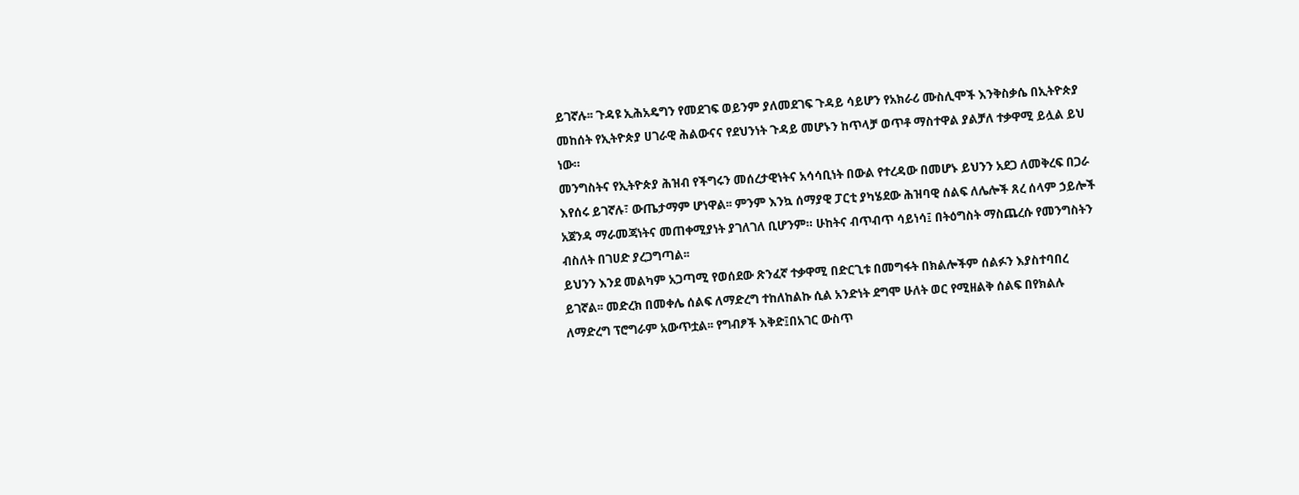ይገኛሉ፡፡ ጉዳዩ ኢሕአዴግን የመደገፍ ወይንም ያለመደገፍ ጉዳይ ሳይሆን የአክራሪ ሙስሊሞች እንቅስቃሴ በኢትዮጵያ መከሰት የኢትዮጵያ ሀገራዊ ሕልውናና የደህንነት ጉዳይ መሆኑን ከጥላቻ ወጥቶ ማስተዋል ያልቻለ ተቃዋሚ ይሏል ይህ ነው።
መንግስትና የኢትዮጵያ ሕዝብ የችግሩን መሰረታዊነትና አሳሳቢነት በውል የተረዳው በመሆኑ ይህንን አደጋ ለመቅረፍ በጋራ እየሰሩ ይገኛሉ፣ ውጤታማም ሆነዋል፡፡ ምንም እንኳ ሰማያዊ ፓርቲ ያካሄደው ሕዝባዊ ሰልፍ ለሌሎች ጸረ ሰላም ኃይሎች አጀንዳ ማራመጃነትና መጠቀሚያነት ያገለገለ ቢሆንም። ሁከትና ብጥብጥ ሳይነሳ፤ በትዕግስት ማስጨረሱ የመንግስትን ብስለት በገሀድ ያረጋግጣል፡፡
ይህንን እንደ መልካም አጋጣሚ የወሰደው ጽንፈኛ ተቃዋሚ በድርጊቱ በመግፋት በክልሎችም ሰልፉን እያስተባበረ ይገኛል፡፡ መድረክ በመቀሌ ሰልፍ ለማድረግ ተከለከልኩ ሲል አንድነት ደግሞ ሁለት ወር የሚዘልቅ ሰልፍ በየክልሉ ለማድረግ ፕሮግራም አውጥቷል፡፡ የግብፆች እቅድ፤በአገር ውስጥ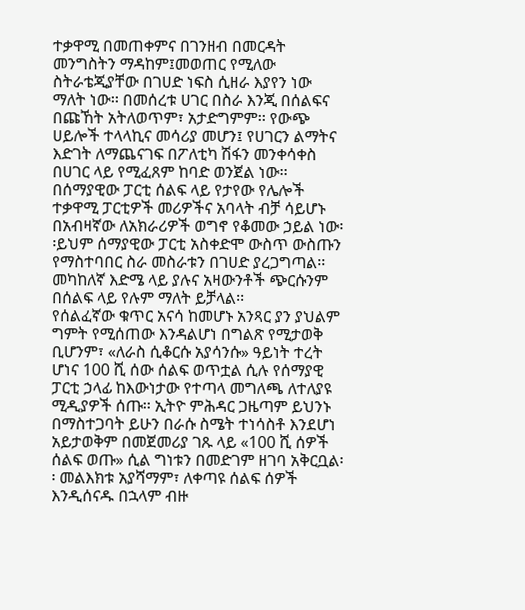ተቃዋሚ በመጠቀምና በገንዘብ በመርዳት መንግስትን ማዳከም፤መወጠር የሚለው ስትራቴጂያቸው በገሀድ ነፍስ ሲዘራ እያየን ነው ማለት ነው፡፡ በመሰረቱ ሀገር በስራ እንጂ በሰልፍና በጩኸት አትለወጥም፣ አታድግምም፡፡ የውጭ ሀይሎች ተላላኪና መሳሪያ መሆን፤ የሀገርን ልማትና እድገት ለማጨናገፍ በፖለቲካ ሽፋን መንቀሳቀስ በሀገር ላይ የሚፈጸም ከባድ ወንጀል ነው፡፡ በሰማያዊው ፓርቲ ሰልፍ ላይ የታየው የሌሎች ተቃዋሚ ፓርቲዎች መሪዎችና አባላት ብቻ ሳይሆኑ በአብዛኛው ለአክራሪዎች ወግኖ የቆመው ኃይል ነው፡፡ይህም ሰማያዊው ፓርቲ አስቀድሞ ውስጥ ውስጡን የማስተባበር ስራ መስራቱን በገሀድ ያረጋግጣል፡፡ መካከለኛ እድሜ ላይ ያሉና አዛውንቶች ጭርሱንም በሰልፍ ላይ የሉም ማለት ይቻላል፡፡
የሰልፈኛው ቁጥር አናሳ ከመሆኑ አንጻር ያን ያህልም ግምት የሚሰጠው እንዳልሆነ በግልጽ የሚታወቅ ቢሆንም፣ «ለራስ ሲቆርሱ አያሳንሱ» ዓይነት ተረት ሆነና 100 ሺ ሰው ሰልፍ ወጥቷል ሲሉ የሰማያዊ ፓርቲ ኃላፊ ከእውነታው የተጣላ መግለጫ ለተለያዩ ሚዲያዎች ሰጡ፡፡ ኢትዮ ምሕዳር ጋዜጣም ይህንኑ በማስተጋባት ይሁን በራሱ ስሜት ተነሳስቶ እንደሆነ አይታወቅም በመጀመሪያ ገጹ ላይ «100 ሺ ሰዎች ሰልፍ ወጡ» ሲል ግነቱን በመድገም ዘገባ አቅርቧል፡፡ መልእክቱ አያሻማም፣ ለቀጣዩ ሰልፍ ሰዎች እንዲሰናዱ በኋላም ብዙ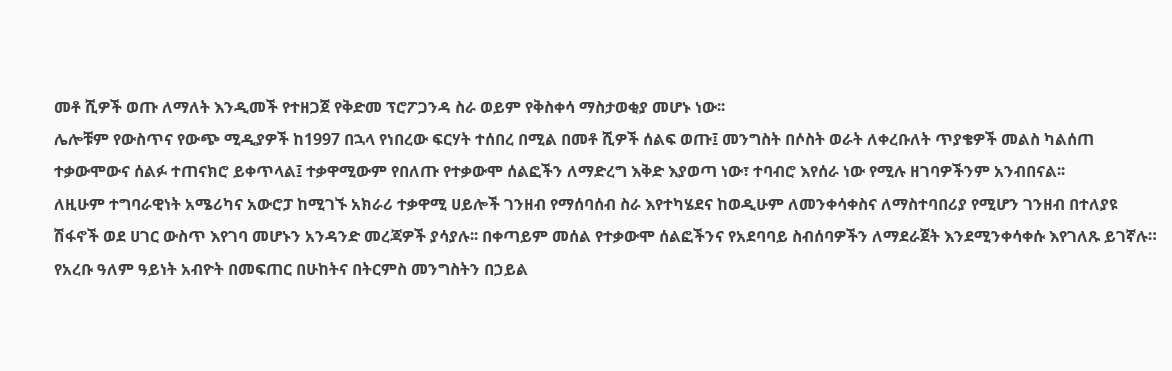መቶ ሺዎች ወጡ ለማለት እንዲመች የተዘጋጀ የቅድመ ፕሮፖጋንዳ ስራ ወይም የቅስቀሳ ማስታወቂያ መሆኑ ነው፡፡
ሌሎቹም የውስጥና የውጭ ሚዲያዎች ከ1997 በኋላ የነበረው ፍርሃት ተሰበረ በሚል በመቶ ሺዎች ሰልፍ ወጡ፤ መንግስት በሶስት ወራት ለቀረቡለት ጥያቄዎች መልስ ካልሰጠ ተቃውሞውና ሰልፉ ተጠናክሮ ይቀጥላል፤ ተቃዋሚውም የበለጡ የተቃውሞ ሰልፎችን ለማድረግ እቅድ እያወጣ ነው፣ ተባብሮ እየሰራ ነው የሚሉ ዘገባዎችንም አንብበናል፡፡
ለዚሁም ተግባራዊነት አሜሪካና አውሮፓ ከሚገኙ አክራሪ ተቃዋሚ ሀይሎች ገንዘብ የማሰባሰብ ስራ እየተካሄደና ከወዲሁም ለመንቀሳቀስና ለማስተባበሪያ የሚሆን ገንዘብ በተለያዩ ሽፋኖች ወደ ሀገር ውስጥ እየገባ መሆኑን አንዳንድ መረጃዎች ያሳያሉ፡፡ በቀጣይም መሰል የተቃውሞ ሰልፎችንና የአደባባይ ስብሰባዎችን ለማደራጀት እንደሚንቀሳቀሱ እየገለጹ ይገኛሉ።
የአረቡ ዓለም ዓይነት አብዮት በመፍጠር በሁከትና በትርምስ መንግስትን በኃይል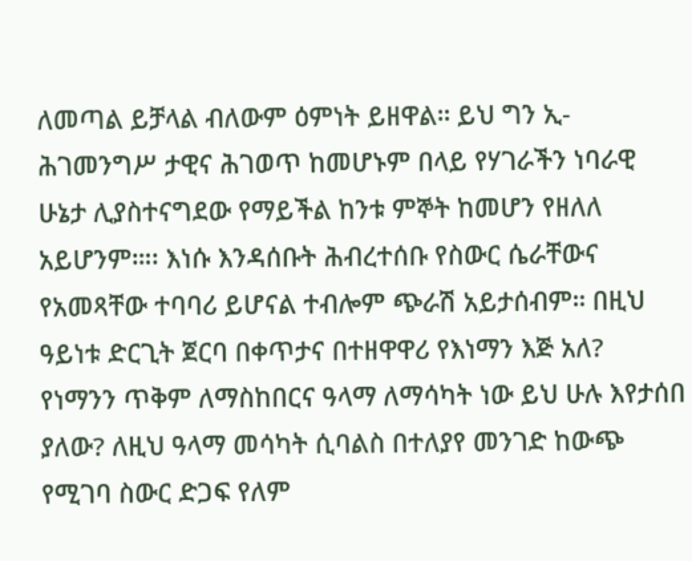ለመጣል ይቻላል ብለውም ዕምነት ይዘዋል። ይህ ግን ኢ-ሕገመንግሥ ታዊና ሕገወጥ ከመሆኑም በላይ የሃገራችን ነባራዊ ሁኔታ ሊያስተናግደው የማይችል ከንቱ ምኞት ከመሆን የዘለለ አይሆንም።፡፡ እነሱ እንዳሰቡት ሕብረተሰቡ የስውር ሴራቸውና የአመጻቸው ተባባሪ ይሆናል ተብሎም ጭራሽ አይታሰብም። በዚህ ዓይነቱ ድርጊት ጀርባ በቀጥታና በተዘዋዋሪ የእነማን እጅ አለ? የነማንን ጥቅም ለማስከበርና ዓላማ ለማሳካት ነው ይህ ሁሉ እየታሰበ ያለው? ለዚህ ዓላማ መሳካት ሲባልስ በተለያየ መንገድ ከውጭ የሚገባ ስውር ድጋፍ የለም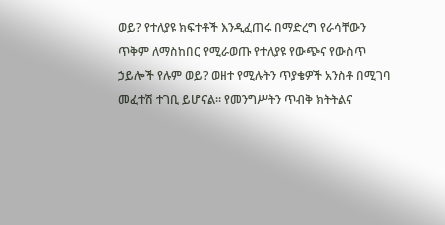ወይ? የተለያዩ ክፍተቶች እንዲፈጠሩ በማድረግ የራሳቸውን ጥቅም ለማስከበር የሚራወጡ የተለያዩ የውጭና የውስጥ ኃይሎች የሉም ወይ? ወዘተ የሚሉትን ጥያቄዎች አንስቶ በሚገባ መፈተሽ ተገቢ ይሆናል። የመንግሥትን ጥብቅ ክትትልና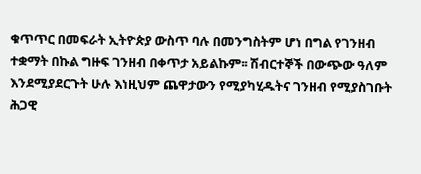ቁጥጥር በመፍራት ኢትዮጵያ ውስጥ ባሉ በመንግስትም ሆነ በግል የገንዘብ ተቋማት በኩል ግዙፍ ገንዘብ በቀጥታ አይልኩም፡፡ ሽብርተኞች በውጭው ዓለም እንደሚያደርጉት ሁሉ እነዚህም ጨዋታውን የሚያካሂዱትና ገንዘብ የሚያስገቡት ሕጋዊ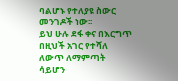ባልሆኑ የተለያዩ ስውር መንገዶች ነው፡፡
ይህ ሁሉ ደፋ ቀና በእርግጥ በዚህች አገር የተሻለ ለውጥ ለማምጣት ሳይሆን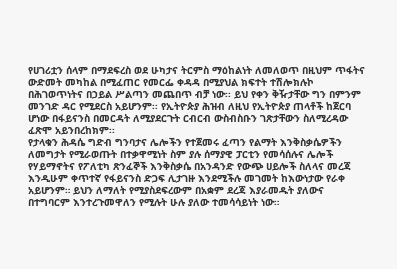የሀገሪቷን ሰላም በማደፍረስ ወደ ሁካታና ትርምስ ማዕከልነት ለመለወጥ በዚህም ጥፋትና ውድመት መካከል በሚፈጠር የመርፌ ቀዳዳ በሚያህል ክፍተት ተሽሎክሉኮ በሕገወጥነትና በኃይል ሥልጣን መጨበጥ ብቻ ነው፡፡ ይህ የቀን ቅዥታቸው ግን በምንም መንገድ ዳር የሚደርስ አይሆንም፡፡ የኢትዮጵያ ሕዝብ ለዚህ የኢትዮጵያ ጠላቶች ከጀርባ ሆነው በፋይናንስ በመርዳት ለሚያደርጉት ርብርብ ውስብስቡን ገጽታቸውን ስለሚረዳው ፈጽሞ አይንበረከክም፡፡
የታላቁን ሕዳሴ ግድብ ግንባታና ሌሎችን የተጀመሩ ፈጣን የልማት እንቅስቃሴዎችን ለመግታት የሚራወጡት በተቃዋሚነት ስም ያሉ ሰማያዊ ፓርቲን የመሳሰሉና ሌሎች የሃይማኖትና የፖለቲካ ጽንፈኞች እንቅስቃሴ በአንዳንድ የውጭ ሀይሎች ስለላና መረጃ እንዲሁም ቀጥተኛ የፋይናንስ ድጋፍ ሊታገዙ እንደሚችሉ መገመት ከእውነታው የራቀ አይሆንም። ይህን ለማለት የሚያስደፍረውም በአቋም ደረጃ እያራመዱት ያለውና በተግባርም እንተረጉመዋለን የሚሉት ሁሉ ያለው ተመሳሳይነት ነው።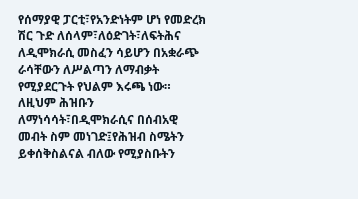የሰማያዊ ፓርቲ፣የአንድነትም ሆነ የመድረክ ሽር ጉድ ለሰላም፣ለዕድገት፣ለፍትሕና ለዲሞክራሲ መስፈን ሳይሆን በአቋራጭ ራሳቸውን ለሥልጣን ለማብቃት የሚያደርጉት የህልም እሩጫ ነው።
ለዚህም ሕዝቡን ለማነሳሳት፣በዲሞክራሲና በሰብአዊ መብት ስም መነገድ፤የሕዝብ ስሜትን ይቀሰቅስልናል ብለው የሚያስቡትን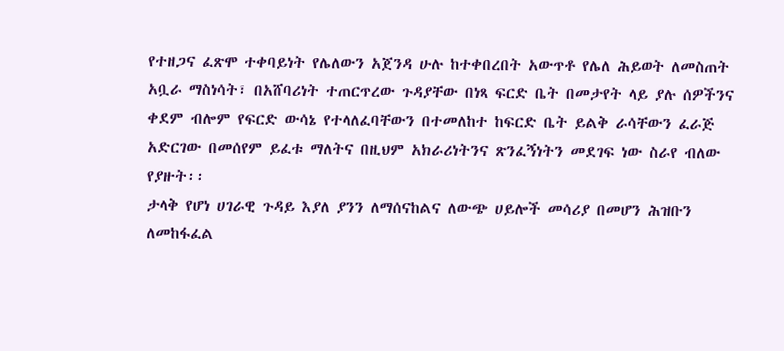የተዘጋና ፈጽሞ ተቀባይነት የሌለውን አጀንዳ ሁሉ ከተቀበረበት አውጥቶ የሌለ ሕይወት ለመስጠት አቧራ ማስነሳት፣ በአሸባሪነት ተጠርጥረው ጉዳያቸው በነጻ ፍርድ ቤት በመታየት ላይ ያሉ ሰዎችንና ቀደም ብሎም የፍርድ ውሳኔ የተላለፈባቸውን በተመለከተ ከፍርድ ቤት ይልቅ ራሳቸውን ፈራጅ አድርገው በመሰየም ይፈቱ ማለትና በዚህም አክራሪነትንና ጽንፈኝነትን መደገፍ ነው ስራየ ብለው የያዙት፡፡
ታላቅ የሆነ ሀገራዊ ጉዳይ እያለ ያንን ለማሰናከልና ለውጭ ሀይሎች መሳሪያ በመሆን ሕዝቡን ለመከፋፈል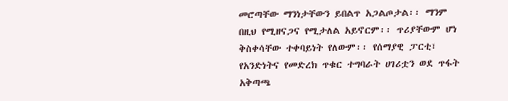መሮጣቸው ማንነታቸውን ይበልጥ አጋልጦታል፡፡ ማንም በዚህ የሚዘናጋና የሚታለል አይኖርም፡፡ ጥሪያቸውም ሆነ ቅስቀሳቸው ተቀባይነት የለውም፡፡ የሰማያዊ ፓርቲ፣ የአንድነትና የመድረክ ጥቁር ተግባራት ሀገሪቷን ወደ ጥፋት አቅጣጫ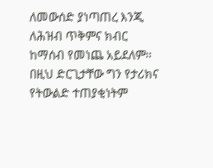ለመውሰድ ያነጣጠረ እንጂ ለሕዝብ ጥቅምና ክብር ከማሰብ የመነጨ አይደለም፡፡ በዚህ ድርጊታቸው ግን የታሪክና የትውልድ ተጠያቂነትም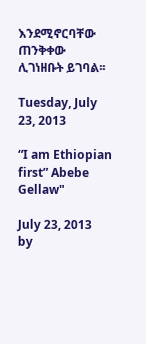እንደሚኖርባቸው ጠንቅቀው ሊገነዘቡት ይገባል፡፡

Tuesday, July 23, 2013

“I am Ethiopian first” Abebe Gellaw"

July 23, 2013
by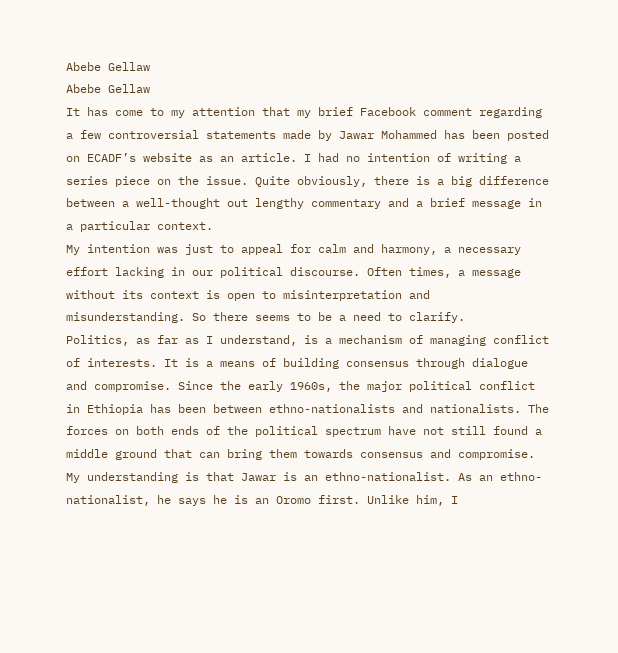Abebe Gellaw
Abebe Gellaw
It has come to my attention that my brief Facebook comment regarding a few controversial statements made by Jawar Mohammed has been posted on ECADF’s website as an article. I had no intention of writing a series piece on the issue. Quite obviously, there is a big difference between a well-thought out lengthy commentary and a brief message in a particular context.
My intention was just to appeal for calm and harmony, a necessary effort lacking in our political discourse. Often times, a message without its context is open to misinterpretation and misunderstanding. So there seems to be a need to clarify.
Politics, as far as I understand, is a mechanism of managing conflict of interests. It is a means of building consensus through dialogue and compromise. Since the early 1960s, the major political conflict in Ethiopia has been between ethno-nationalists and nationalists. The forces on both ends of the political spectrum have not still found a middle ground that can bring them towards consensus and compromise.
My understanding is that Jawar is an ethno-nationalist. As an ethno-nationalist, he says he is an Oromo first. Unlike him, I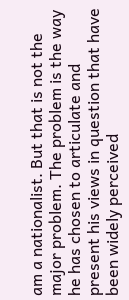am a nationalist. But that is not the major problem. The problem is the way he has chosen to articulate and present his views in question that have been widely perceived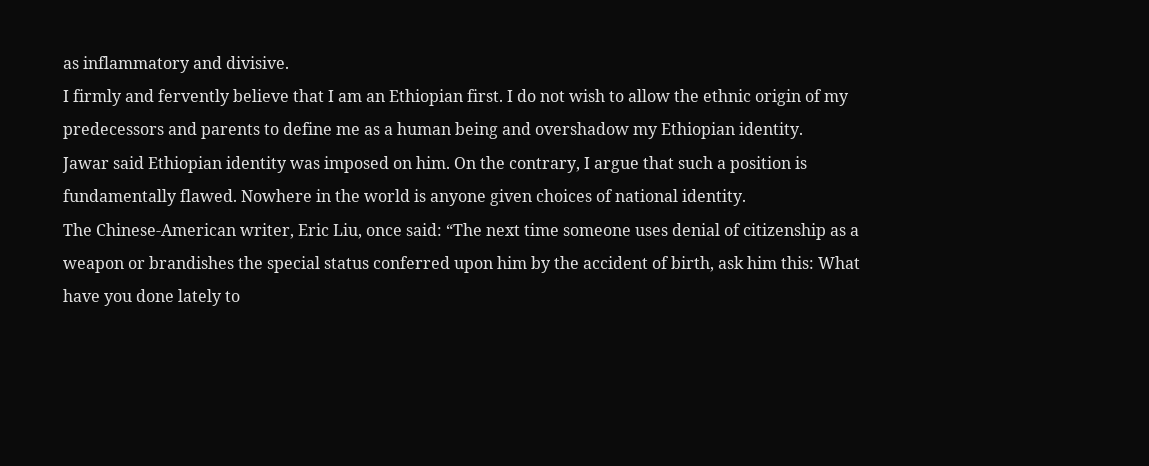as inflammatory and divisive.
I firmly and fervently believe that I am an Ethiopian first. I do not wish to allow the ethnic origin of my predecessors and parents to define me as a human being and overshadow my Ethiopian identity.
Jawar said Ethiopian identity was imposed on him. On the contrary, I argue that such a position is fundamentally flawed. Nowhere in the world is anyone given choices of national identity.
The Chinese-American writer, Eric Liu, once said: “The next time someone uses denial of citizenship as a weapon or brandishes the special status conferred upon him by the accident of birth, ask him this: What have you done lately to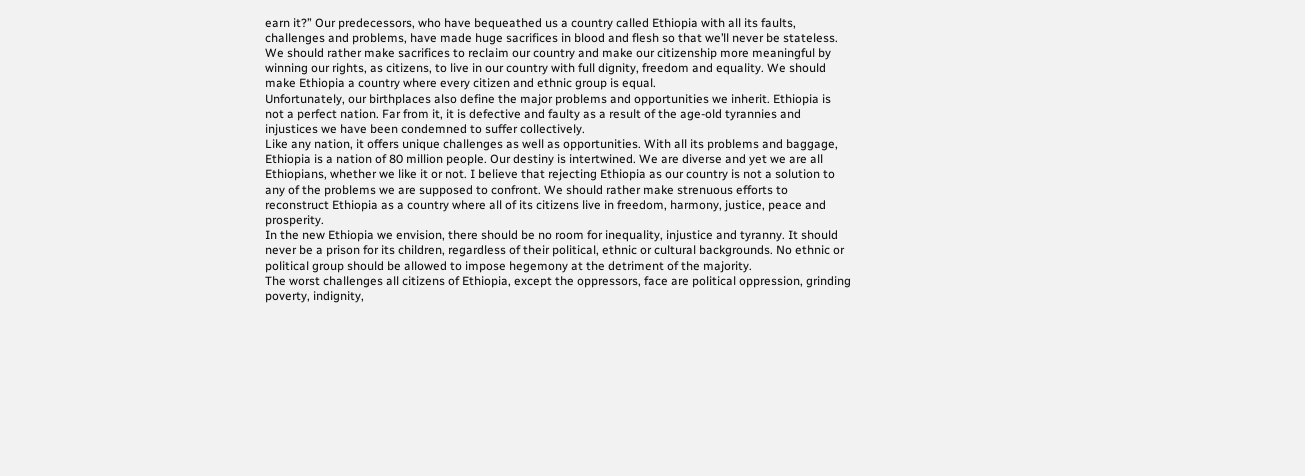earn it?” Our predecessors, who have bequeathed us a country called Ethiopia with all its faults, challenges and problems, have made huge sacrifices in blood and flesh so that we’ll never be stateless. We should rather make sacrifices to reclaim our country and make our citizenship more meaningful by winning our rights, as citizens, to live in our country with full dignity, freedom and equality. We should make Ethiopia a country where every citizen and ethnic group is equal.
Unfortunately, our birthplaces also define the major problems and opportunities we inherit. Ethiopia is not a perfect nation. Far from it, it is defective and faulty as a result of the age-old tyrannies and injustices we have been condemned to suffer collectively.
Like any nation, it offers unique challenges as well as opportunities. With all its problems and baggage, Ethiopia is a nation of 80 million people. Our destiny is intertwined. We are diverse and yet we are all Ethiopians, whether we like it or not. I believe that rejecting Ethiopia as our country is not a solution to any of the problems we are supposed to confront. We should rather make strenuous efforts to reconstruct Ethiopia as a country where all of its citizens live in freedom, harmony, justice, peace and prosperity.
In the new Ethiopia we envision, there should be no room for inequality, injustice and tyranny. It should never be a prison for its children, regardless of their political, ethnic or cultural backgrounds. No ethnic or political group should be allowed to impose hegemony at the detriment of the majority.
The worst challenges all citizens of Ethiopia, except the oppressors, face are political oppression, grinding poverty, indignity,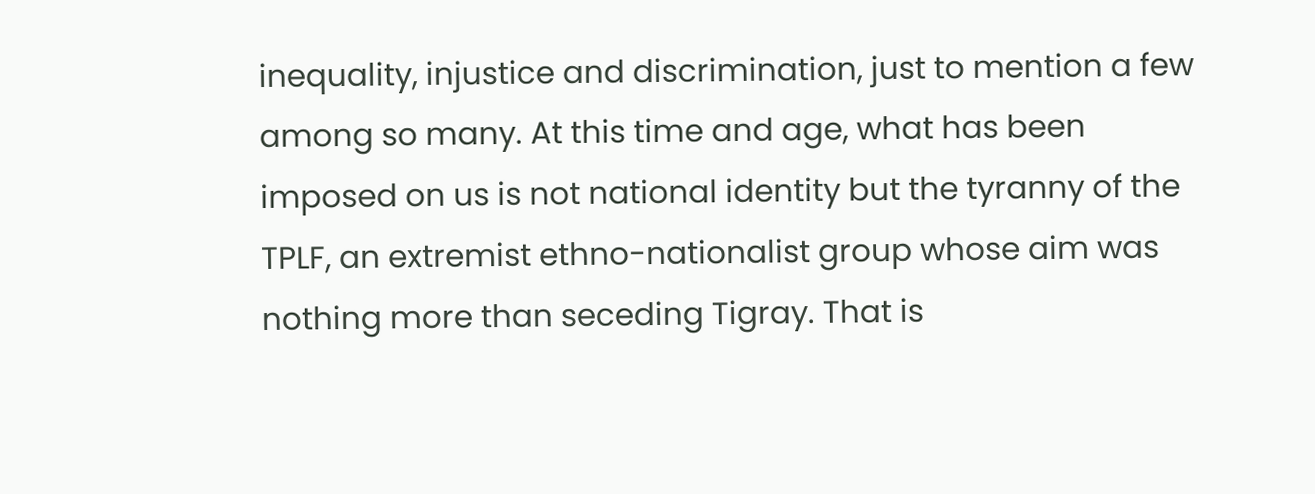inequality, injustice and discrimination, just to mention a few among so many. At this time and age, what has been imposed on us is not national identity but the tyranny of the TPLF, an extremist ethno-nationalist group whose aim was nothing more than seceding Tigray. That is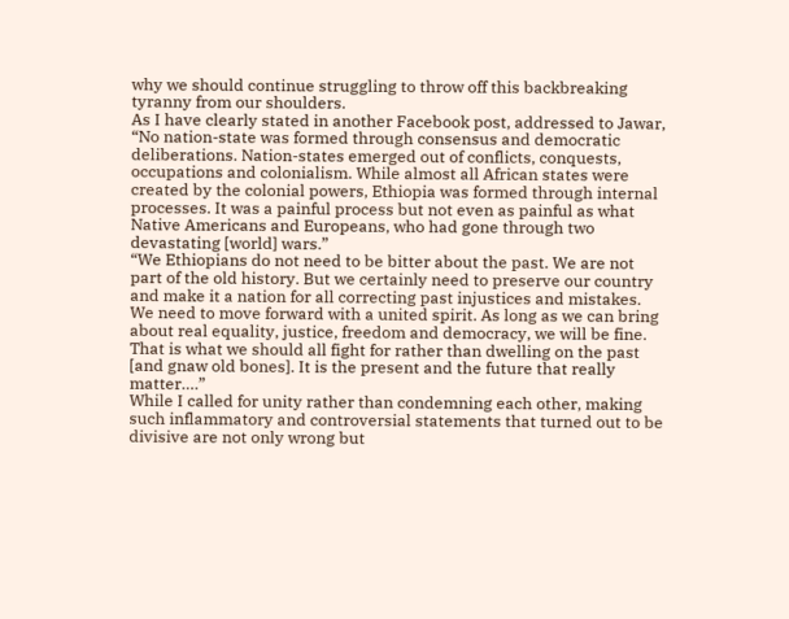why we should continue struggling to throw off this backbreaking tyranny from our shoulders.
As I have clearly stated in another Facebook post, addressed to Jawar, “No nation-state was formed through consensus and democratic deliberations. Nation-states emerged out of conflicts, conquests, occupations and colonialism. While almost all African states were created by the colonial powers, Ethiopia was formed through internal processes. It was a painful process but not even as painful as what Native Americans and Europeans, who had gone through two devastating [world] wars.”
“We Ethiopians do not need to be bitter about the past. We are not part of the old history. But we certainly need to preserve our country and make it a nation for all correcting past injustices and mistakes. We need to move forward with a united spirit. As long as we can bring about real equality, justice, freedom and democracy, we will be fine. That is what we should all fight for rather than dwelling on the past [and gnaw old bones]. It is the present and the future that really matter….”
While I called for unity rather than condemning each other, making such inflammatory and controversial statements that turned out to be divisive are not only wrong but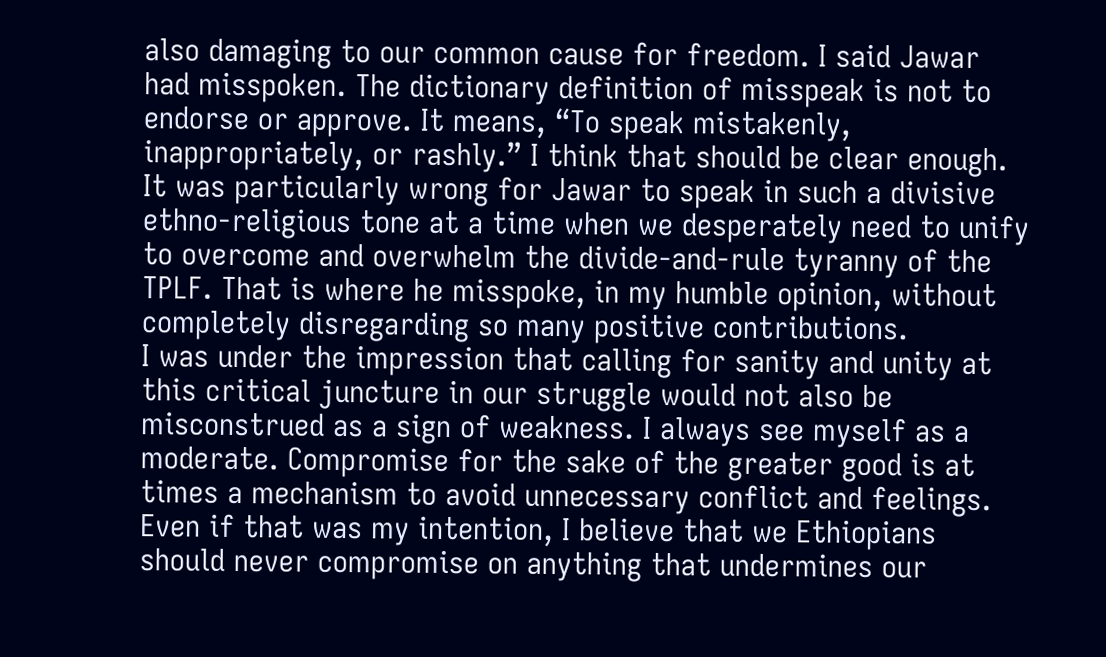also damaging to our common cause for freedom. I said Jawar had misspoken. The dictionary definition of misspeak is not to endorse or approve. It means, “To speak mistakenly, inappropriately, or rashly.” I think that should be clear enough. It was particularly wrong for Jawar to speak in such a divisive ethno-religious tone at a time when we desperately need to unify to overcome and overwhelm the divide-and-rule tyranny of the TPLF. That is where he misspoke, in my humble opinion, without completely disregarding so many positive contributions.
I was under the impression that calling for sanity and unity at this critical juncture in our struggle would not also be misconstrued as a sign of weakness. I always see myself as a moderate. Compromise for the sake of the greater good is at times a mechanism to avoid unnecessary conflict and feelings. Even if that was my intention, I believe that we Ethiopians should never compromise on anything that undermines our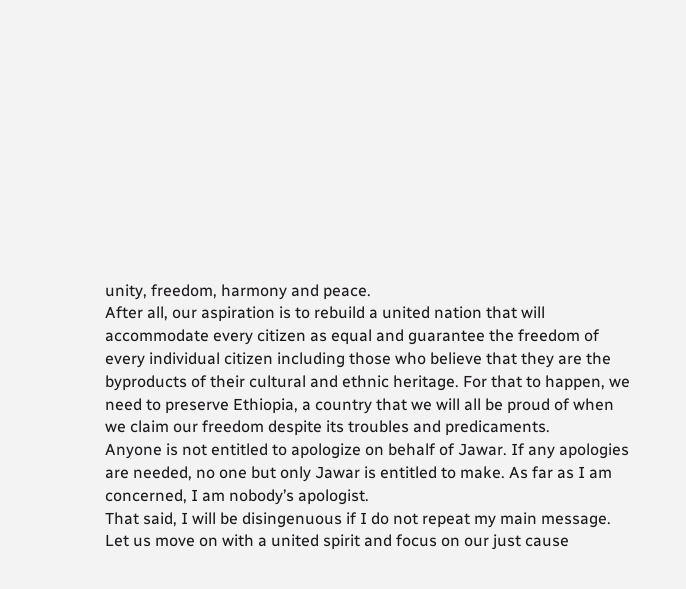unity, freedom, harmony and peace.
After all, our aspiration is to rebuild a united nation that will accommodate every citizen as equal and guarantee the freedom of every individual citizen including those who believe that they are the byproducts of their cultural and ethnic heritage. For that to happen, we need to preserve Ethiopia, a country that we will all be proud of when we claim our freedom despite its troubles and predicaments.
Anyone is not entitled to apologize on behalf of Jawar. If any apologies are needed, no one but only Jawar is entitled to make. As far as I am concerned, I am nobody’s apologist.
That said, I will be disingenuous if I do not repeat my main message. Let us move on with a united spirit and focus on our just cause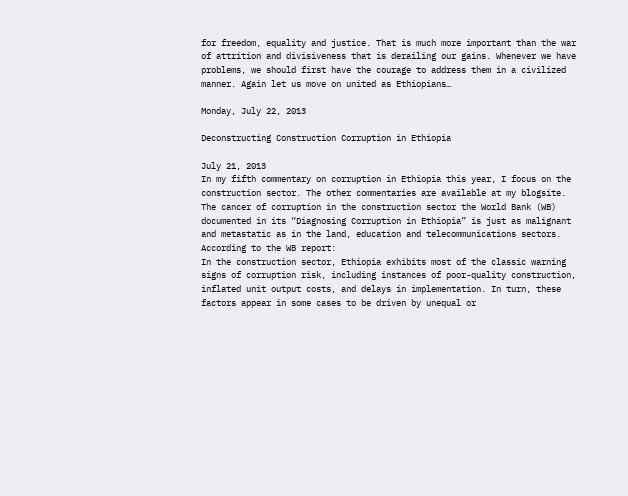for freedom, equality and justice. That is much more important than the war of attrition and divisiveness that is derailing our gains. Whenever we have problems, we should first have the courage to address them in a civilized manner. Again let us move on united as Ethiopians…

Monday, July 22, 2013

Deconstructing Construction Corruption in Ethiopia

July 21, 2013
In my fifth commentary on corruption in Ethiopia this year, I focus on the construction sector. The other commentaries are available at my blogsite.
The cancer of corruption in the construction sector the World Bank (WB) documented in its “Diagnosing Corruption in Ethiopia” is just as malignant and metastatic as in the land, education and telecommunications sectors. According to the WB report:
In the construction sector, Ethiopia exhibits most of the classic warning signs of corruption risk, including instances of poor-quality construction, inflated unit output costs, and delays in implementation. In turn, these factors appear in some cases to be driven by unequal or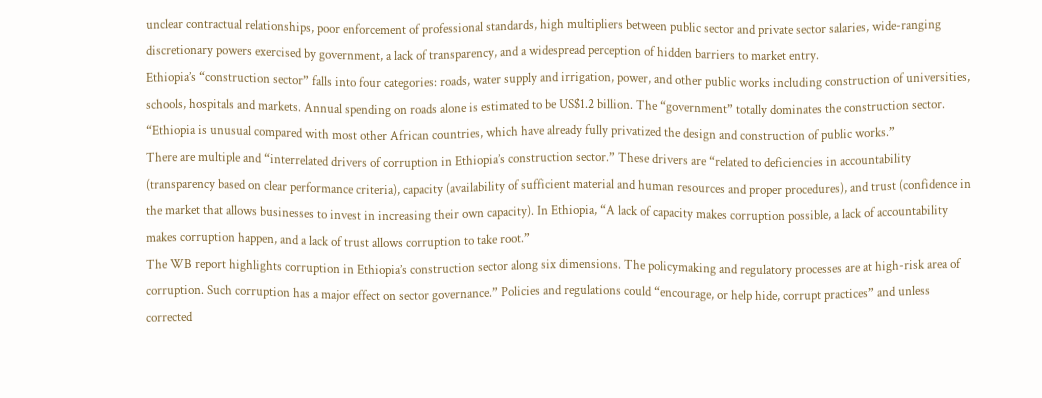unclear contractual relationships, poor enforcement of professional standards, high multipliers between public sector and private sector salaries, wide-ranging discretionary powers exercised by government, a lack of transparency, and a widespread perception of hidden barriers to market entry.
Ethiopia’s “construction sector” falls into four categories: roads, water supply and irrigation, power, and other public works including construction of universities, schools, hospitals and markets. Annual spending on roads alone is estimated to be US$1.2 billion. The “government” totally dominates the construction sector. “Ethiopia is unusual compared with most other African countries, which have already fully privatized the design and construction of public works.”
There are multiple and “interrelated drivers of corruption in Ethiopia’s construction sector.” These drivers are “related to deficiencies in accountability (transparency based on clear performance criteria), capacity (availability of sufficient material and human resources and proper procedures), and trust (confidence in the market that allows businesses to invest in increasing their own capacity). In Ethiopia, “A lack of capacity makes corruption possible, a lack of accountability makes corruption happen, and a lack of trust allows corruption to take root.”
The WB report highlights corruption in Ethiopia’s construction sector along six dimensions. The policymaking and regulatory processes are at high-risk area of corruption. Such corruption has a major effect on sector governance.” Policies and regulations could “encourage, or help hide, corrupt practices” and unless corrected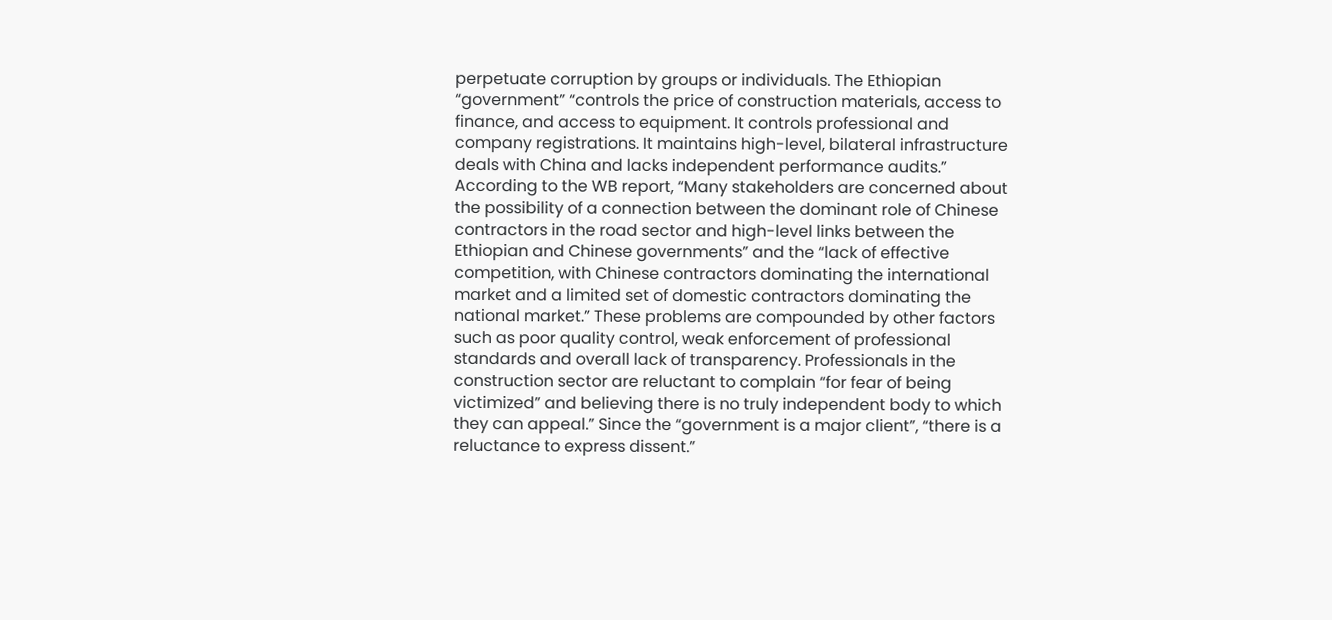perpetuate corruption by groups or individuals. The Ethiopian “government” “controls the price of construction materials, access to finance, and access to equipment. It controls professional and company registrations. It maintains high-level, bilateral infrastructure deals with China and lacks independent performance audits.” According to the WB report, “Many stakeholders are concerned about the possibility of a connection between the dominant role of Chinese contractors in the road sector and high-level links between the Ethiopian and Chinese governments” and the “lack of effective competition, with Chinese contractors dominating the international market and a limited set of domestic contractors dominating the national market.” These problems are compounded by other factors such as poor quality control, weak enforcement of professional standards and overall lack of transparency. Professionals in the construction sector are reluctant to complain “for fear of being victimized” and believing there is no truly independent body to which they can appeal.” Since the “government is a major client”, “there is a reluctance to express dissent.”